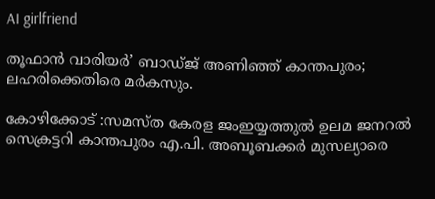AI girlfriend

തൂഫാൻ വാരിയർ’ ബാഡ്ജ് അണിഞ്ഞ് കാന്തപുരം; ലഹരിക്കെതിരെ മർകസും.

കോഴിക്കോട് :സമസ്ത കേരള ജംഇയ്യത്തുൽ ഉലമ ജനറൽ സെക്രട്ടറി കാന്തപുരം എ.പി. അബൂബക്കർ മുസല്യാരെ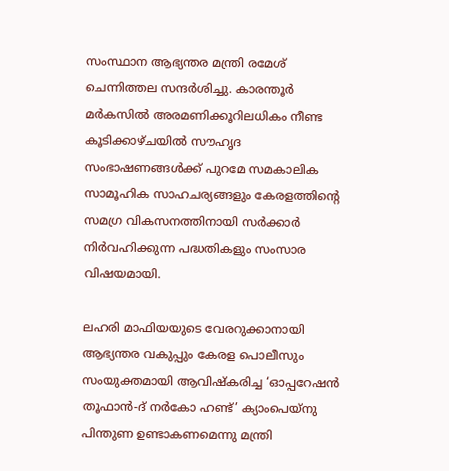സംസ്ഥാന ആഭ്യന്തര മന്ത്രി രമേശ് ചെന്നിത്തല സന്ദർശിച്ചു. കാരന്തൂർ മർകസിൽ അരമണിക്കൂറിലധികം നീണ്ട കൂടിക്കാഴ്ചയിൽ സൗഹൃദ സംഭാഷണങ്ങൾക്ക് പുറമേ സമകാലിക സാമൂഹിക സാഹചര്യങ്ങളും കേരളത്തിന്റെ സമഗ്ര വികസനത്തിനായി സർക്കാർ നിർവഹിക്കുന്ന പദ്ധതികളും സംസാര വിഷയമായി.

ലഹരി മാഫിയയുടെ വേരറുക്കാനായി ആഭ്യന്തര വകുപ്പും കേരള പൊലീസും സംയുക്തമായി ആവിഷ്കരിച്ച ‘ഓപ്പറേഷൻ തൂഫാൻ-ദ് നർകോ ഹണ്ട്’ ക്യാംപെയ്നു പിന്തുണ ഉണ്ടാകണമെന്നു മന്ത്രി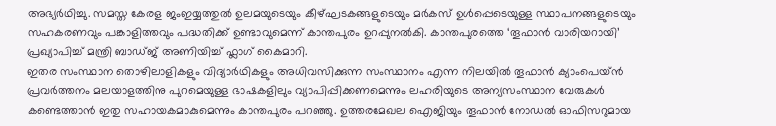അഭ്യർഥിച്ചു. സമസ്ത കേരള ജംഇയ്യത്തുൽ ഉലമയുടെയും കീഴ്‌ഘടകങ്ങളുടെയും മർകസ് ഉൾപ്പെടെയുള്ള സ്ഥാപനങ്ങളുടെയും സഹകരണവും പങ്കാളിത്തവും പദ്ധതിക്ക് ഉണ്ടാവുമെന്ന് കാന്തപുരം ഉറപ്പുനൽകി. കാന്തപുരത്തെ ‘തൂഫാൻ വാരിയറായി’ പ്രഖ്യാപിച്ച് മന്ത്രി ബാഡ്ജ് അണിയിച്ച് ഫ്ലാഗ് കൈമാറി.
ഇതര സംസ്ഥാന തൊഴിലാളികളും വിദ്യാർഥികളും അധിവസിക്കുന്ന സംസ്ഥാനം എന്ന നിലയിൽ തൂഫാൻ ക്യാംപെയ്ൻ പ്രവർത്തനം മലയാളത്തിനു പുറമെയുള്ള ഭാഷകളിലും വ്യാപിപ്പിക്കണമെന്നും ലഹരിയുടെ അന്യസംസ്ഥാന വേരുകൾ കണ്ടെത്താൻ ഇതു സഹായകമാകുമെന്നും കാന്തപുരം പറഞ്ഞു. ഉത്തരമേഖല ഐജിയും തൂഫാൻ നോഡൽ ഓഫിസറുമായ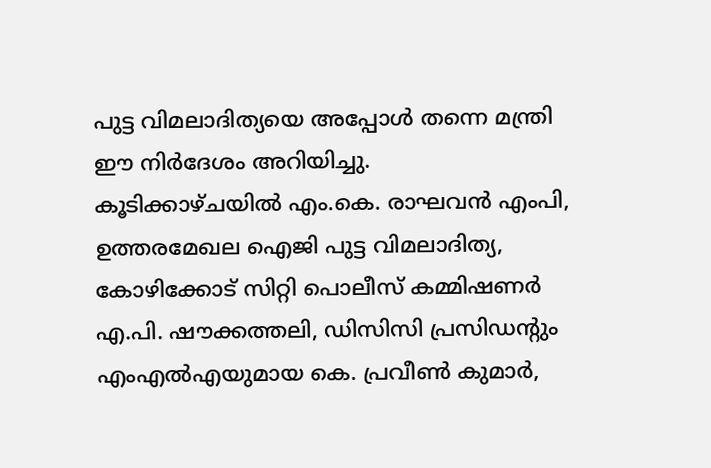പുട്ട വിമലാദിത്യയെ അപ്പോൾ തന്നെ മന്ത്രി ഈ നിർദേശം അറിയിച്ചു.
കൂടിക്കാഴ്ചയിൽ എം.കെ. രാഘവൻ എംപി, ഉത്തരമേഖല ഐജി പുട്ട വിമലാദിത്യ, കോഴിക്കോട് സിറ്റി പൊലീസ് കമ്മിഷണർ എ.പി. ഷൗക്കത്തലി, ഡിസിസി പ്രസിഡന്റും എംഎൽഎയുമായ കെ. പ്രവീൺ കുമാർ,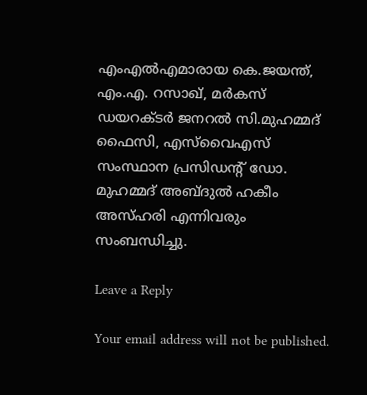എംഎൽഎമാരായ കെ.ജയന്ത്, എം.എ. റസാഖ്, മർകസ് ഡയറക്ടർ ജനറൽ സി.മുഹമ്മദ് ഫൈസി, എസ്‌വൈഎസ് സംസ്ഥാന പ്രസിഡന്റ് ഡോ. മുഹമ്മദ് അബ്ദുൽ ഹകീം അസ്ഹരി എന്നിവരും സംബന്ധിച്ചു.

Leave a Reply

Your email address will not be published.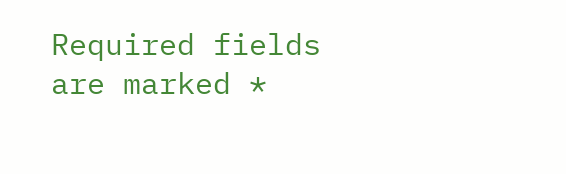Required fields are marked *